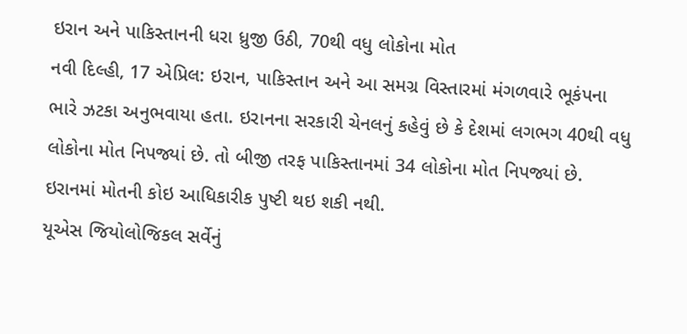ઇરાન અને પાકિસ્તાનની ધરા ધ્રુજી ઉઠી, 70થી વધુ લોકોના મોત
નવી દિલ્હી, 17 એપ્રિલ: ઇરાન, પાકિસ્તાન અને આ સમગ્ર વિસ્તારમાં મંગળવારે ભૂકંપના ભારે ઝટકા અનુભવાયા હતા. ઇરાનના સરકારી ચેનલનું કહેવું છે કે દેશમાં લગભગ 40થી વધુ લોકોના મોત નિપજ્યાં છે. તો બીજી તરફ પાકિસ્તાનમાં 34 લોકોના મોત નિપજ્યાં છે. ઇરાનમાં મોતની કોઇ આધિકારીક પુષ્ટી થઇ શકી નથી.
યૂએસ જિયોલોજિકલ સર્વેનું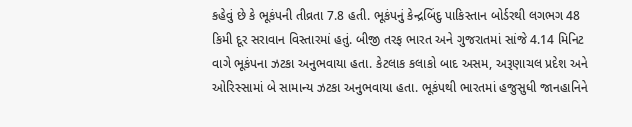કહેવું છે કે ભૂકંપની તીવ્રતા 7.8 હતી. ભૂકંપનું કેન્દ્રબિંદુ પાકિસ્તાન બોર્ડરથી લગભગ 48 કિમી દૂર સરાવાન વિસ્તારમાં હતું. બીજી તરફ ભારત અને ગુજરાતમાં સાંજે 4.14 મિનિટ વાગે ભૂકંપના ઝટકા અનુભવાયા હતા. કેટલાક કલાકો બાદ અસમ, અરૂણાચલ પ્રદેશ અને ઓરિસ્સામાં બે સામાન્ય ઝટકા અનુભવાયા હતા. ભૂકંપથી ભારતમાં હજુસુધી જાનહાનિને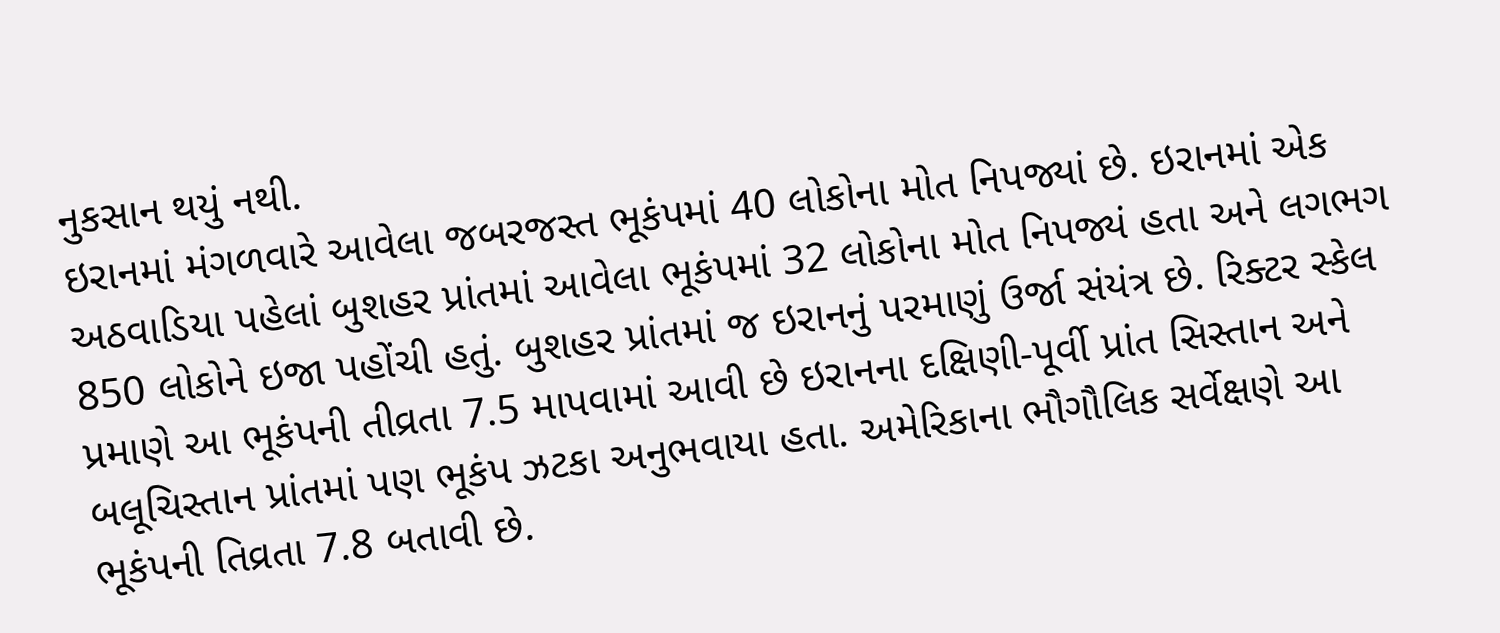નુકસાન થયું નથી.
ઇરાનમાં મંગળવારે આવેલા જબરજસ્ત ભૂકંપમાં 40 લોકોના મોત નિપજ્યાં છે. ઇરાનમાં એક અઠવાડિયા પહેલાં બુશહર પ્રાંતમાં આવેલા ભૂકંપમાં 32 લોકોના મોત નિપજ્યં હતા અને લગભગ 850 લોકોને ઇજા પહોંચી હતું. બુશહર પ્રાંતમાં જ ઇરાનનું પરમાણું ઉર્જા સંયંત્ર છે. રિક્ટર સ્કેલ પ્રમાણે આ ભૂકંપની તીવ્રતા 7.5 માપવામાં આવી છે ઇરાનના દક્ષિણી-પૂર્વી પ્રાંત સિસ્તાન અને બલૂચિસ્તાન પ્રાંતમાં પણ ભૂકંપ ઝટકા અનુભવાયા હતા. અમેરિકાના ભૌગૌલિક સર્વેક્ષણે આ ભૂકંપની તિવ્રતા 7.8 બતાવી છે.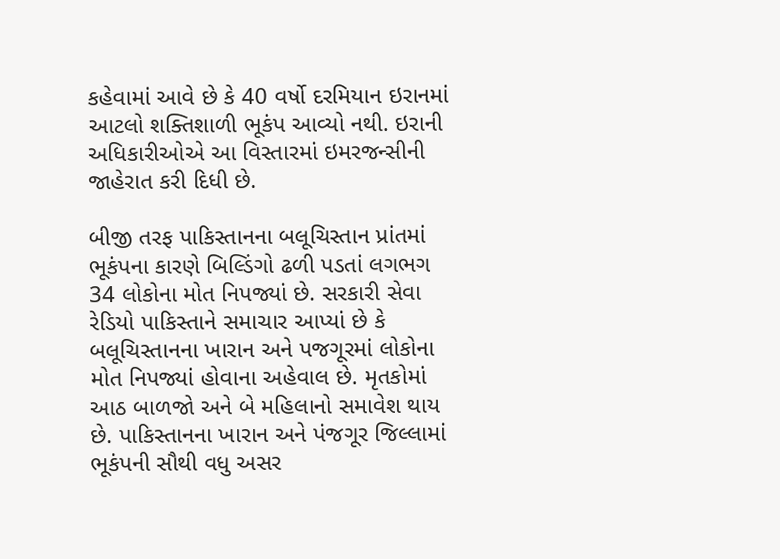કહેવામાં આવે છે કે 40 વર્ષો દરમિયાન ઇરાનમાં આટલો શક્તિશાળી ભૂકંપ આવ્યો નથી. ઇરાની અધિકારીઓએ આ વિસ્તારમાં ઇમરજન્સીની જાહેરાત કરી દિધી છે.

બીજી તરફ પાકિસ્તાનના બલૂચિસ્તાન પ્રાંતમાં ભૂકંપના કારણે બિલ્ડિંગો ઢળી પડતાં લગભગ 34 લોકોના મોત નિપજ્યાં છે. સરકારી સેવા રેડિયો પાકિસ્તાને સમાચાર આપ્યાં છે કે બલૂચિસ્તાનના ખારાન અને પજગૂરમાં લોકોના મોત નિપજ્યાં હોવાના અહેવાલ છે. મૃતકોમાં આઠ બાળજો અને બે મહિલાનો સમાવેશ થાય છે. પાકિસ્તાનના ખારાન અને પંજગૂર જિલ્લામાં ભૂકંપની સૌથી વધુ અસર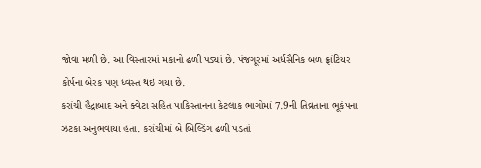જોવા મળી છે. આ વિસ્તારમાં મકાનો ઢળી પડ્યાં છે. પંજગૂરમાં અર્ધસૈનિક બળ ફ્રાંટિયર કોર્પના બેરક પણ ધ્વસ્ત થઇ ગયા છે.
કરાંચી હૈદ્રાબાદ અને ક્વેટા સહિત પાકિસ્તાનના કેટલાક ભાગોમાં 7.9ની તિવ્રતાના ભૂકંપના ઝટકા અનુભવાયા હતા. કરાંચીમાં બે બિલ્ડિંગ ઢળી પડતાં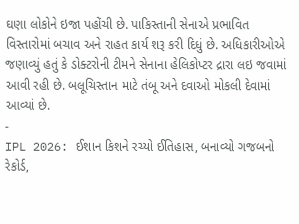ઘણા લોકોને ઇજા પહોંચી છે. પાકિસ્તાની સેનાએ પ્રભાવિત વિસ્તારોમાં બચાવ અને રાહત કાર્ય શરૂ કરી દિધું છે. અધિકારીઓએ જણાવ્યું હતું કે ડોક્ટરોની ટીમને સેનાના હેલિકોપ્ટર દ્રારા લઇ જવામાં આવી રહી છે. બલૂચિસ્તાન માટે તંબૂ અને દવાઓ મોકલી દેવામાં આવ્યાં છે.
-
IPL 2026: ઈશાન કિશને રચ્યો ઈતિહાસ, બનાવ્યો ગજબનો રેકોર્ડ,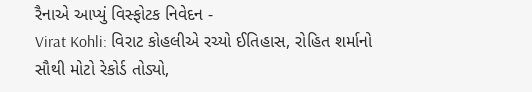રૈનાએ આપ્યું વિસ્ફોટક નિવેદન -
Virat Kohli: વિરાટ કોહલીએ રચ્યો ઈતિહાસ, રોહિત શર્માનો સૌથી મોટો રેકોર્ડ તોડ્યો,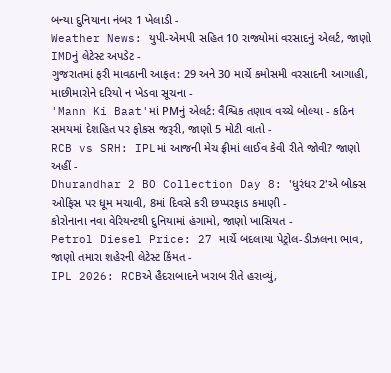બન્યા દુનિયાના નંબર 1 ખેલાડી -
Weather News: યુપી-એમપી સહિત 10 રાજ્યોમાં વરસાદનું એલર્ટ, જાણો IMDનું લેટેસ્ટ અપડેટ -
ગુજરાતમાં ફરી માવઠાની આફત: 29 અને 30 માર્ચે કમોસમી વરસાદની આગાહી, માછીમારોને દરિયો ન ખેડવા સૂચના -
'Mann Ki Baat'માં PMનું એલર્ટ: વૈશ્વિક તણાવ વચ્ચે બોલ્યા - કઠિન સમયમાં દેશહિત પર ફોકસ જરૂરી, જાણો 5 મોટી વાતો -
RCB vs SRH: IPLમાં આજની મેચ ફ્રીમાં લાઈવ કેવી રીતે જોવી? જાણો અહીં -
Dhurandhar 2 BO Collection Day 8: 'ધુરંધર 2'એ બોક્સ ઓફિસ પર ધૂમ મચાવી, 8માં દિવસે કરી છપ્પરફાડ કમાણી -
કોરોનાના નવા વેરિયન્ટથી દુનિયામાં હંગામો, જાણો ખાસિયત -
Petrol Diesel Price: 27 માર્ચે બદલાયા પેટ્રોલ-ડીઝલના ભાવ, જાણો તમારા શહેરની લેટેસ્ટ કિંમત -
IPL 2026: RCBએ હૈદરાબાદને ખરાબ રીતે હરાવ્યું,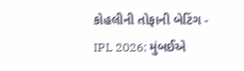કોહલીની તોફાની બેટિંગ -
IPL 2026: મુંબઈએ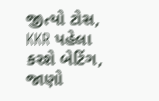જીત્યો ટોસ, KKR પહેલા કરશે બેટિંગ, જાણો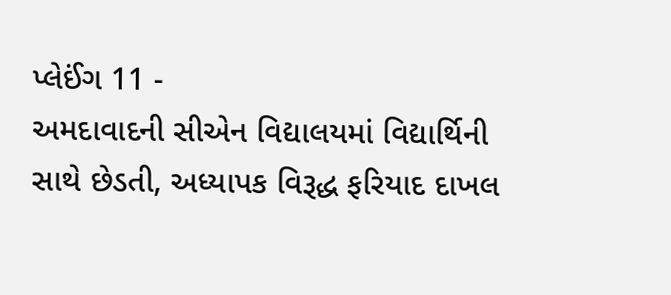પ્લેઈંગ 11 -
અમદાવાદની સીએન વિદ્યાલયમાં વિદ્યાર્થિની સાથે છેડતી, અધ્યાપક વિરૂદ્ધ ફરિયાદ દાખલ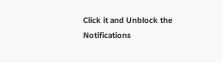Click it and Unblock the Notifications